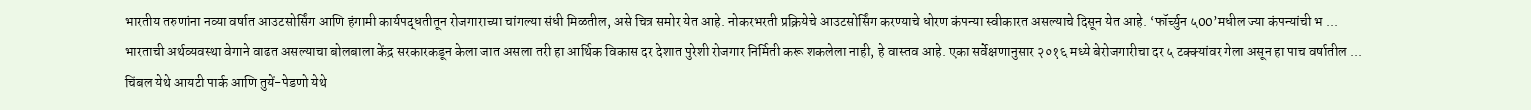भारतीय तरुणांना नव्या वर्षात आउटसोर्सिंग आणि हंगामी कार्यपद्धतीतून रोजगाराच्या चांगल्या संधी मिळतील, असे चित्र समोर येत आहे. नोकरभरती प्रक्रियेचे आउटसोर्सिंग करण्याचे धोरण कंपन्या स्वीकारत असल्याचे दिसून येत आहे. ‘फॉर्च्युन ५00’मधील ज्या कंपन्यांची भ ...
भारताची अर्थव्यवस्था वेगाने वाढत असल्याचा बोलबाला केंद्र सरकारकडून केला जात असला तरी हा आर्थिक विकास दर देशात पुरेशी रोजगार निर्मिती करू शकलेला नाही, हे वास्तव आहे. एका सर्वेक्षणानुसार २०१६ मध्ये बेरोजगारीचा दर ५ टक्क्यांवर गेला असून हा पाच वर्षातील ...
चिंबल येथे आयटी पार्क आणि तुयें-पेडणो येथे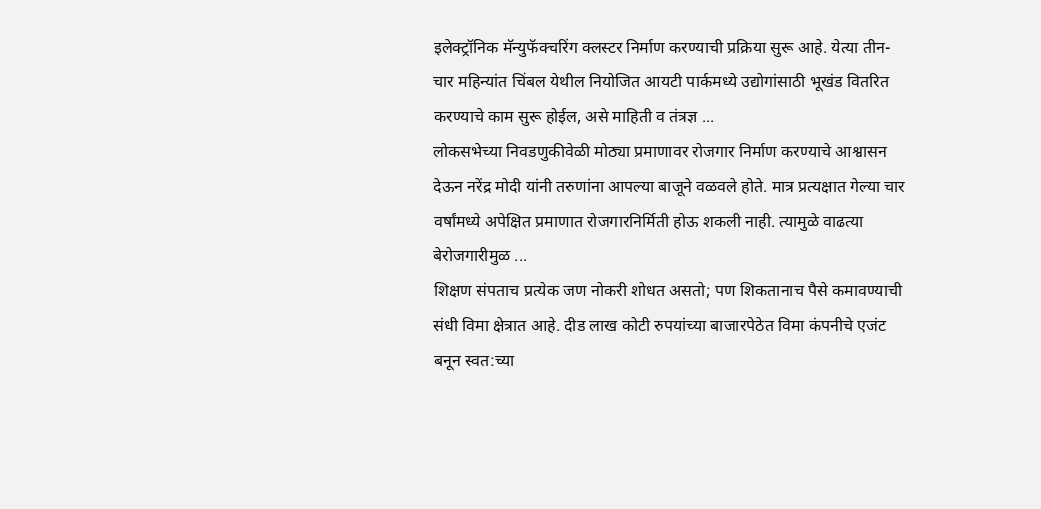इलेक्ट्रॉनिक मॅन्युफॅक्चरिंग क्लस्टर निर्माण करण्याची प्रक्रिया सुरू आहे. येत्या तीन- चार महिन्यांत चिंबल येथील नियोजित आयटी पार्कमध्ये उद्योगांसाठी भूखंड वितरित करण्याचे काम सुरू होईल, असे माहिती व तंत्रज्ञ ...
लोकसभेच्या निवडणुकीवेळी मोठ्या प्रमाणावर रोजगार निर्माण करण्याचे आश्वासन देऊन नरेंद्र मोदी यांनी तरुणांना आपल्या बाजूने वळवले होते. मात्र प्रत्यक्षात गेल्या चार वर्षांमध्ये अपेक्षित प्रमाणात रोजगारनिर्मिती होऊ शकली नाही. त्यामुळे वाढत्या बेरोजगारीमुळ ...
शिक्षण संपताच प्रत्येक जण नोकरी शोधत असतो; पण शिकतानाच पैसे कमावण्याची संधी विमा क्षेत्रात आहे. दीड लाख कोटी रुपयांच्या बाजारपेठेत विमा कंपनीचे एजंट बनून स्वत:च्या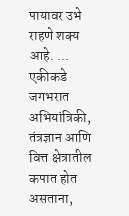पायावर उभे राहणे शक्य आहे. ...
एकीकडे जगभरात अभियांत्रिकी, तंत्रज्ञान आणि वित्त क्षेत्रातील कपात होत असताना,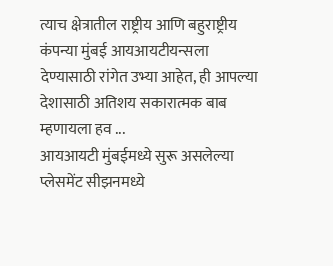त्याच क्षेत्रातील राष्ट्रीय आणि बहुराष्ट्रीय कंपन्या मुंबई आयआयटीयन्सला देण्यासाठी रांगेत उभ्या आहेत, ही आपल्या देशासाठी अतिशय सकारात्मक बाब म्हणायला हव ...
आयआयटी मुंबईमध्ये सुरू असलेल्या प्लेसमेंट सीझनमध्ये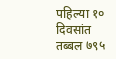पहिल्या १० दिवसांत तब्बल ७९५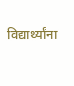विद्यार्थ्यांना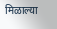मिळाल्या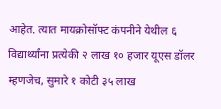आहेत. त्यात मायक्रोसॉफ्ट कंपनीने येथील ६ विद्यार्थ्यांना प्रत्येकी २ लाख १० हजार यूएस डॉलर म्हणजेच, सुमारे १ कोटी ३५ लाख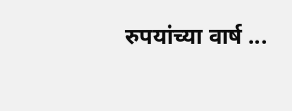रुपयांच्या वार्ष ...